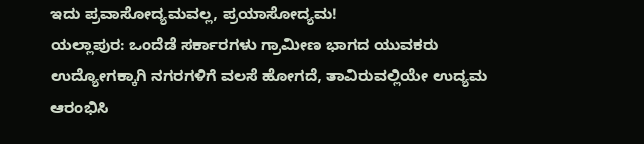ಇದು ಪ್ರವಾಸೋದ್ಯಮವಲ್ಲ, ಪ್ರಯಾಸೋದ್ಯಮ!
ಯಲ್ಲಾಪುರ: ಒಂದೆಡೆ ಸರ್ಕಾರಗಳು ಗ್ರಾಮೀಣ ಭಾಗದ ಯುವಕರು ಉದ್ಯೋಗಕ್ಕಾಗಿ ನಗರಗಳಿಗೆ ವಲಸೆ ಹೋಗದೆ, ತಾವಿರುವಲ್ಲಿಯೇ ಉದ್ಯಮ ಆರಂಭಿಸಿ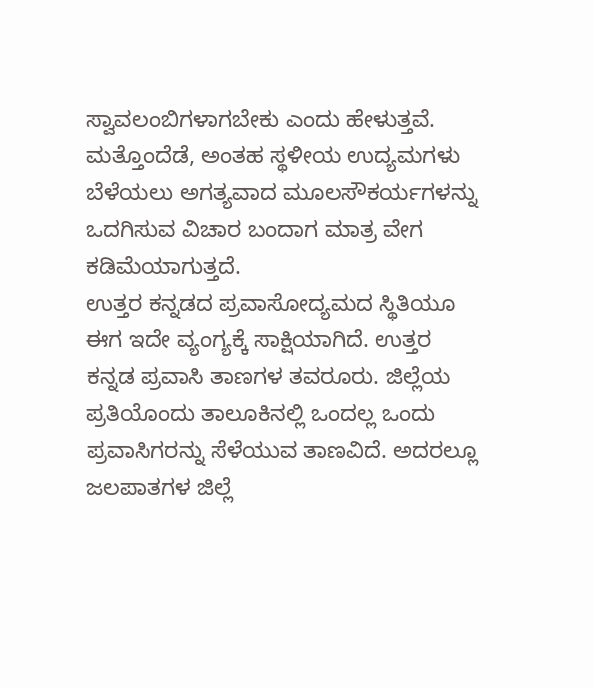ಸ್ವಾವಲಂಬಿಗಳಾಗಬೇಕು ಎಂದು ಹೇಳುತ್ತವೆ. ಮತ್ತೊಂದೆಡೆ, ಅಂತಹ ಸ್ಥಳೀಯ ಉದ್ಯಮಗಳು ಬೆಳೆಯಲು ಅಗತ್ಯವಾದ ಮೂಲಸೌಕರ್ಯಗಳನ್ನು ಒದಗಿಸುವ ವಿಚಾರ ಬಂದಾಗ ಮಾತ್ರ ವೇಗ ಕಡಿಮೆಯಾಗುತ್ತದೆ.
ಉತ್ತರ ಕನ್ನಡದ ಪ್ರವಾಸೋದ್ಯಮದ ಸ್ಥಿತಿಯೂ ಈಗ ಇದೇ ವ್ಯಂಗ್ಯಕ್ಕೆ ಸಾಕ್ಷಿಯಾಗಿದೆ. ಉತ್ತರ ಕನ್ನಡ ಪ್ರವಾಸಿ ತಾಣಗಳ ತವರೂರು. ಜಿಲ್ಲೆಯ ಪ್ರತಿಯೊಂದು ತಾಲೂಕಿನಲ್ಲಿ ಒಂದಲ್ಲ ಒಂದು ಪ್ರವಾಸಿಗರನ್ನು ಸೆಳೆಯುವ ತಾಣವಿದೆ. ಅದರಲ್ಲೂ ಜಲಪಾತಗಳ ಜಿಲ್ಲೆ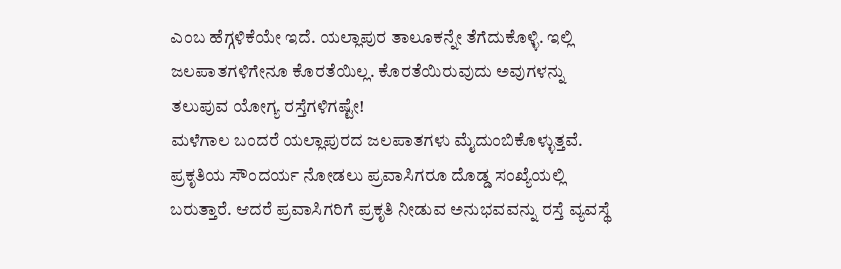ಎಂಬ ಹೆಗ್ಗಳಿಕೆಯೇ ಇದೆ. ಯಲ್ಲಾಪುರ ತಾಲೂಕನ್ನೇ ತೆಗೆದುಕೊಳ್ಳಿ. ಇಲ್ಲಿ ಜಲಪಾತಗಳಿಗೇನೂ ಕೊರತೆಯಿಲ್ಲ. ಕೊರತೆಯಿರುವುದು ಅವುಗಳನ್ನು ತಲುಪುವ ಯೋಗ್ಯ ರಸ್ತೆಗಳಿಗಷ್ಟೇ!
ಮಳೆಗಾಲ ಬಂದರೆ ಯಲ್ಲಾಪುರದ ಜಲಪಾತಗಳು ಮೈದುಂಬಿಕೊಳ್ಳುತ್ತವೆ. ಪ್ರಕೃತಿಯ ಸೌಂದರ್ಯ ನೋಡಲು ಪ್ರವಾಸಿಗರೂ ದೊಡ್ಡ ಸಂಖ್ಯೆಯಲ್ಲಿ ಬರುತ್ತಾರೆ. ಆದರೆ ಪ್ರವಾಸಿಗರಿಗೆ ಪ್ರಕೃತಿ ನೀಡುವ ಅನುಭವವನ್ನು ರಸ್ತೆ ವ್ಯವಸ್ಥೆ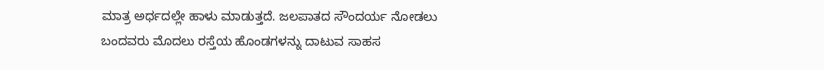ಮಾತ್ರ ಅರ್ಧದಲ್ಲೇ ಹಾಳು ಮಾಡುತ್ತದೆ. ಜಲಪಾತದ ಸೌಂದರ್ಯ ನೋಡಲು ಬಂದವರು ಮೊದಲು ರಸ್ತೆಯ ಹೊಂಡಗಳನ್ನು ದಾಟುವ ಸಾಹಸ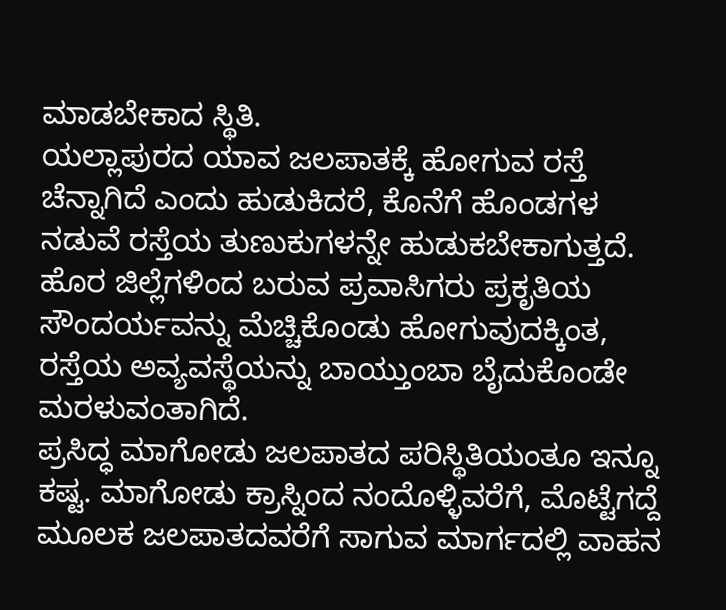ಮಾಡಬೇಕಾದ ಸ್ಥಿತಿ.
ಯಲ್ಲಾಪುರದ ಯಾವ ಜಲಪಾತಕ್ಕೆ ಹೋಗುವ ರಸ್ತೆ ಚೆನ್ನಾಗಿದೆ ಎಂದು ಹುಡುಕಿದರೆ, ಕೊನೆಗೆ ಹೊಂಡಗಳ ನಡುವೆ ರಸ್ತೆಯ ತುಣುಕುಗಳನ್ನೇ ಹುಡುಕಬೇಕಾಗುತ್ತದೆ. ಹೊರ ಜಿಲ್ಲೆಗಳಿಂದ ಬರುವ ಪ್ರವಾಸಿಗರು ಪ್ರಕೃತಿಯ ಸೌಂದರ್ಯವನ್ನು ಮೆಚ್ಚಿಕೊಂಡು ಹೋಗುವುದಕ್ಕಿಂತ, ರಸ್ತೆಯ ಅವ್ಯವಸ್ಥೆಯನ್ನು ಬಾಯ್ತುಂಬಾ ಬೈದುಕೊಂಡೇ ಮರಳುವಂತಾಗಿದೆ.
ಪ್ರಸಿದ್ಧ ಮಾಗೋಡು ಜಲಪಾತದ ಪರಿಸ್ಥಿತಿಯಂತೂ ಇನ್ನೂ ಕಷ್ಟ. ಮಾಗೋಡು ಕ್ರಾಸ್ನಿಂದ ನಂದೊಳ್ಳಿವರೆಗೆ, ಮೊಟ್ಟೆಗದ್ದೆ ಮೂಲಕ ಜಲಪಾತದವರೆಗೆ ಸಾಗುವ ಮಾರ್ಗದಲ್ಲಿ ವಾಹನ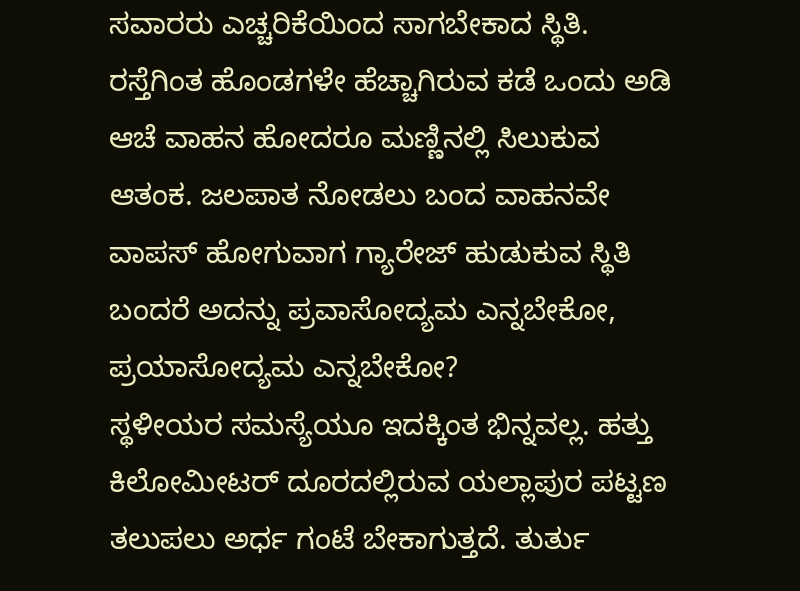ಸವಾರರು ಎಚ್ಚರಿಕೆಯಿಂದ ಸಾಗಬೇಕಾದ ಸ್ಥಿತಿ. ರಸ್ತೆಗಿಂತ ಹೊಂಡಗಳೇ ಹೆಚ್ಚಾಗಿರುವ ಕಡೆ ಒಂದು ಅಡಿ ಆಚೆ ವಾಹನ ಹೋದರೂ ಮಣ್ಣಿನಲ್ಲಿ ಸಿಲುಕುವ ಆತಂಕ. ಜಲಪಾತ ನೋಡಲು ಬಂದ ವಾಹನವೇ ವಾಪಸ್ ಹೋಗುವಾಗ ಗ್ಯಾರೇಜ್ ಹುಡುಕುವ ಸ್ಥಿತಿ ಬಂದರೆ ಅದನ್ನು ಪ್ರವಾಸೋದ್ಯಮ ಎನ್ನಬೇಕೋ, ಪ್ರಯಾಸೋದ್ಯಮ ಎನ್ನಬೇಕೋ?
ಸ್ಥಳೀಯರ ಸಮಸ್ಯೆಯೂ ಇದಕ್ಕಿಂತ ಭಿನ್ನವಲ್ಲ. ಹತ್ತು ಕಿಲೋಮೀಟರ್ ದೂರದಲ್ಲಿರುವ ಯಲ್ಲಾಪುರ ಪಟ್ಟಣ ತಲುಪಲು ಅರ್ಧ ಗಂಟೆ ಬೇಕಾಗುತ್ತದೆ. ತುರ್ತು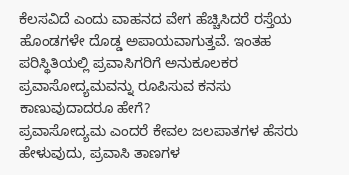ಕೆಲಸವಿದೆ ಎಂದು ವಾಹನದ ವೇಗ ಹೆಚ್ಚಿಸಿದರೆ ರಸ್ತೆಯ ಹೊಂಡಗಳೇ ದೊಡ್ಡ ಅಪಾಯವಾಗುತ್ತವೆ. ಇಂತಹ ಪರಿಸ್ಥಿತಿಯಲ್ಲಿ ಪ್ರವಾಸಿಗರಿಗೆ ಅನುಕೂಲಕರ ಪ್ರವಾಸೋದ್ಯಮವನ್ನು ರೂಪಿಸುವ ಕನಸು ಕಾಣುವುದಾದರೂ ಹೇಗೆ?
ಪ್ರವಾಸೋದ್ಯಮ ಎಂದರೆ ಕೇವಲ ಜಲಪಾತಗಳ ಹೆಸರು ಹೇಳುವುದು, ಪ್ರವಾಸಿ ತಾಣಗಳ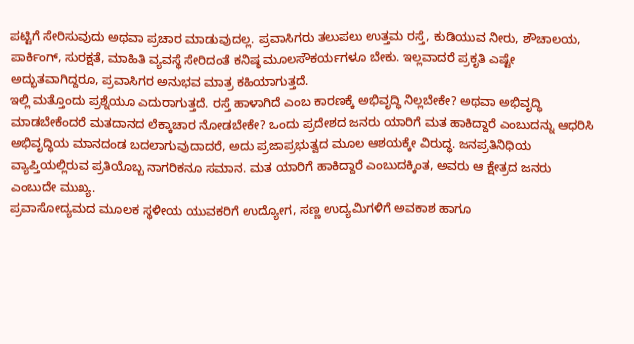ಪಟ್ಟಿಗೆ ಸೇರಿಸುವುದು ಅಥವಾ ಪ್ರಚಾರ ಮಾಡುವುದಲ್ಲ. ಪ್ರವಾಸಿಗರು ತಲುಪಲು ಉತ್ತಮ ರಸ್ತೆ, ಕುಡಿಯುವ ನೀರು, ಶೌಚಾಲಯ, ಪಾರ್ಕಿಂಗ್, ಸುರಕ್ಷತೆ, ಮಾಹಿತಿ ವ್ಯವಸ್ಥೆ ಸೇರಿದಂತೆ ಕನಿಷ್ಠ ಮೂಲಸೌಕರ್ಯಗಳೂ ಬೇಕು. ಇಲ್ಲವಾದರೆ ಪ್ರಕೃತಿ ಎಷ್ಟೇ ಅದ್ಭುತವಾಗಿದ್ದರೂ, ಪ್ರವಾಸಿಗರ ಅನುಭವ ಮಾತ್ರ ಕಹಿಯಾಗುತ್ತದೆ.
ಇಲ್ಲಿ ಮತ್ತೊಂದು ಪ್ರಶ್ನೆಯೂ ಎದುರಾಗುತ್ತದೆ. ರಸ್ತೆ ಹಾಳಾಗಿದೆ ಎಂಬ ಕಾರಣಕ್ಕೆ ಅಭಿವೃದ್ಧಿ ನಿಲ್ಲಬೇಕೇ? ಅಥವಾ ಅಭಿವೃದ್ಧಿ ಮಾಡಬೇಕೆಂದರೆ ಮತದಾನದ ಲೆಕ್ಕಾಚಾರ ನೋಡಬೇಕೇ? ಒಂದು ಪ್ರದೇಶದ ಜನರು ಯಾರಿಗೆ ಮತ ಹಾಕಿದ್ದಾರೆ ಎಂಬುದನ್ನು ಆಧರಿಸಿ ಅಭಿವೃದ್ಧಿಯ ಮಾನದಂಡ ಬದಲಾಗುವುದಾದರೆ, ಅದು ಪ್ರಜಾಪ್ರಭುತ್ವದ ಮೂಲ ಆಶಯಕ್ಕೇ ವಿರುದ್ಧ. ಜನಪ್ರತಿನಿಧಿಯ ವ್ಯಾಪ್ತಿಯಲ್ಲಿರುವ ಪ್ರತಿಯೊಬ್ಬ ನಾಗರಿಕನೂ ಸಮಾನ. ಮತ ಯಾರಿಗೆ ಹಾಕಿದ್ದಾರೆ ಎಂಬುದಕ್ಕಿಂತ, ಅವರು ಆ ಕ್ಷೇತ್ರದ ಜನರು ಎಂಬುದೇ ಮುಖ್ಯ.
ಪ್ರವಾಸೋದ್ಯಮದ ಮೂಲಕ ಸ್ಥಳೀಯ ಯುವಕರಿಗೆ ಉದ್ಯೋಗ, ಸಣ್ಣ ಉದ್ಯಮಿಗಳಿಗೆ ಅವಕಾಶ ಹಾಗೂ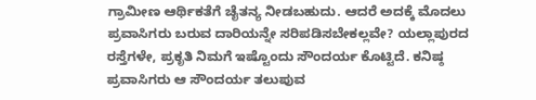ಗ್ರಾಮೀಣ ಆರ್ಥಿಕತೆಗೆ ಚೈತನ್ಯ ನೀಡಬಹುದು. ಆದರೆ ಅದಕ್ಕೆ ಮೊದಲು ಪ್ರವಾಸಿಗರು ಬರುವ ದಾರಿಯನ್ನೇ ಸರಿಪಡಿಸಬೇಕಲ್ಲವೇ? ಯಲ್ಲಾಪುರದ ರಸ್ತೆಗಳೇ, ಪ್ರಕೃತಿ ನಿಮಗೆ ಇಷ್ಟೊಂದು ಸೌಂದರ್ಯ ಕೊಟ್ಟಿದೆ. ಕನಿಷ್ಠ ಪ್ರವಾಸಿಗರು ಆ ಸೌಂದರ್ಯ ತಲುಪುವ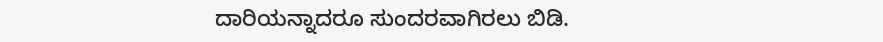ದಾರಿಯನ್ನಾದರೂ ಸುಂದರವಾಗಿರಲು ಬಿಡಿ.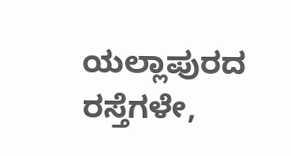ಯಲ್ಲಾಪುರದ ರಸ್ತೆಗಳೇ,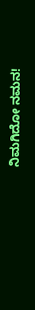ನಿಮಗಿದೋ ನಮನ!